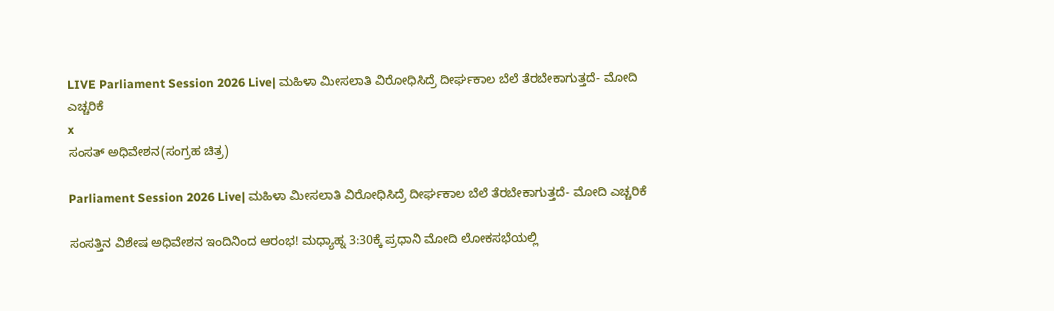LIVE Parliament Session 2026 Live| ಮಹಿಳಾ ಮೀಸಲಾತಿ ವಿರೋಧಿಸಿದ್ರೆ ದೀರ್ಘಕಾಲ ಬೆಲೆ ತೆರಬೇಕಾಗುತ್ತದೆ- ಮೋದಿ ಎಚ್ಚರಿಕೆ
x
ಸಂಸತ್‌ ಅಧಿವೇಶನ(ಸಂಗ್ರಹ ಚಿತ್ರ)

Parliament Session 2026 Live| ಮಹಿಳಾ ಮೀಸಲಾತಿ ವಿರೋಧಿಸಿದ್ರೆ ದೀರ್ಘಕಾಲ ಬೆಲೆ ತೆರಬೇಕಾಗುತ್ತದೆ- ಮೋದಿ ಎಚ್ಚರಿಕೆ

ಸಂಸತ್ತಿನ ವಿಶೇಷ ಅಧಿವೇಶನ ಇಂದಿನಿಂದ ಆರಂಭ! ಮಧ್ಯಾಹ್ನ 3:30ಕ್ಕೆ ಪ್ರಧಾನಿ ಮೋದಿ ಲೋಕಸಭೆಯಲ್ಲಿ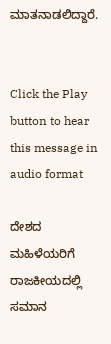ಮಾತನಾಡಲಿದ್ದಾರೆ.


Click the Play button to hear this message in audio format

ದೇಶದ ಮಹಿಳೆಯರಿಗೆ ರಾಜಕೀಯದಲ್ಲಿ ಸಮಾನ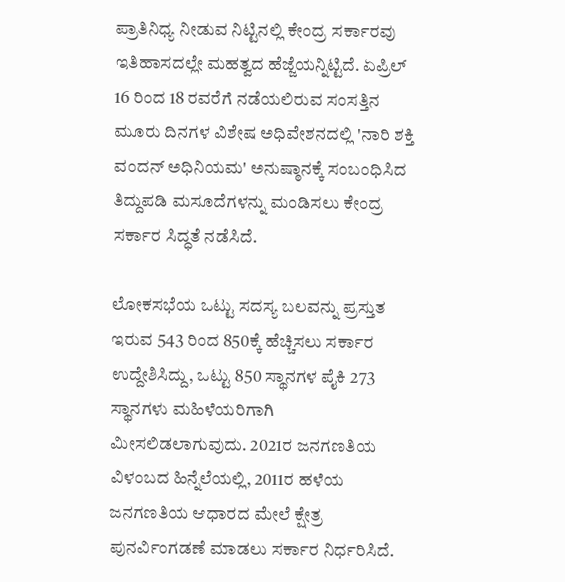ಪ್ರಾತಿನಿಧ್ಯ ನೀಡುವ ನಿಟ್ಟಿನಲ್ಲಿ ಕೇಂದ್ರ ಸರ್ಕಾರವು ಇತಿಹಾಸದಲ್ಲೇ ಮಹತ್ವದ ಹೆಜ್ಜೆಯನ್ನಿಟ್ಟಿದೆ. ಏಪ್ರಿಲ್ 16 ರಿಂದ 18 ರವರೆಗೆ ನಡೆಯಲಿರುವ ಸಂಸತ್ತಿನ ಮೂರು ದಿನಗಳ ವಿಶೇಷ ಅಧಿವೇಶನದಲ್ಲಿ 'ನಾರಿ ಶಕ್ತಿ ವಂದನ್ ಅಧಿನಿಯಮ' ಅನುಷ್ಠಾನಕ್ಕೆ ಸಂಬಂಧಿಸಿದ ತಿದ್ದುಪಡಿ ಮಸೂದೆಗಳನ್ನು ಮಂಡಿಸಲು ಕೇಂದ್ರ ಸರ್ಕಾರ ಸಿದ್ಧತೆ ನಡೆಸಿದೆ.

ಲೋಕಸಭೆಯ ಒಟ್ಟು ಸದಸ್ಯ ಬಲವನ್ನು ಪ್ರಸ್ತುತ ಇರುವ 543 ರಿಂದ 850ಕ್ಕೆ ಹೆಚ್ಚಿಸಲು ಸರ್ಕಾರ ಉದ್ದೇಶಿಸಿದ್ದು, ಒಟ್ಟು 850 ಸ್ಥಾನಗಳ ಪೈಕಿ 273 ಸ್ಥಾನಗಳು ಮಹಿಳೆಯರಿಗಾಗಿ ಮೀಸಲಿಡಲಾಗುವುದು. 2021ರ ಜನಗಣತಿಯ ವಿಳಂಬದ ಹಿನ್ನೆಲೆಯಲ್ಲಿ, 2011ರ ಹಳೆಯ ಜನಗಣತಿಯ ಆಧಾರದ ಮೇಲೆ ಕ್ಷೇತ್ರ ಪುನರ್ವಿಂಗಡಣೆ ಮಾಡಲು ಸರ್ಕಾರ ನಿರ್ಧರಿಸಿದೆ.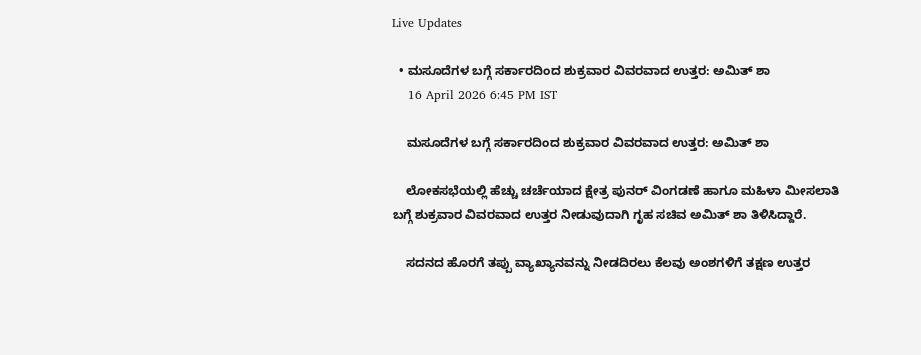Live Updates

  • ಮಸೂದೆಗಳ ಬಗ್ಗೆ ಸರ್ಕಾರದಿಂದ ಶುಕ್ರವಾರ ವಿವರವಾದ ಉತ್ತರ: ಅಮಿತ್‌ ಶಾ
    16 April 2026 6:45 PM IST

    ಮಸೂದೆಗಳ ಬಗ್ಗೆ ಸರ್ಕಾರದಿಂದ ಶುಕ್ರವಾರ ವಿವರವಾದ ಉತ್ತರ: ಅಮಿತ್‌ ಶಾ

    ಲೋಕಸಭೆಯಲ್ಲಿ ಹೆಚ್ಚು ಚರ್ಚೆಯಾದ ಕ್ಷೇತ್ರ ಪುನರ್‌ ವಿಂಗಡಣೆ ಹಾಗೂ ಮಹಿಳಾ ಮೀಸಲಾತಿ ಬಗ್ಗೆ ಶುಕ್ರವಾರ ವಿವರವಾದ ಉತ್ತರ ನೀಡುವುದಾಗಿ ಗೃಹ ಸಚಿವ ಅಮಿತ್‌ ಶಾ ತಿಳಿಸಿದ್ದಾರೆ.

    ಸದನದ ಹೊರಗೆ ತಪ್ಪು ವ್ಯಾಖ್ಯಾನವನ್ನು ನೀಡದಿರಲು ಕೆಲವು ಅಂಶಗಳಿಗೆ ತಕ್ಷಣ ಉತ್ತರ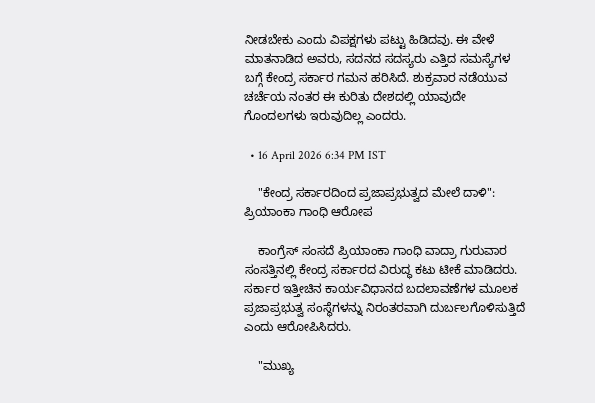ನೀಡಬೇಕು ಎಂದು ವಿಪಕ್ಷಗಳು ಪಟ್ಟು ಹಿಡಿದವು. ಈ ವೇಳೆ ಮಾತನಾಡಿದ ಅವರು, ಸದನದ ಸದಸ್ಯರು ಎತ್ತಿದ ಸಮಸ್ಯೆಗಳ ಬಗ್ಗೆ ಕೇಂದ್ರ ಸರ್ಕಾರ ಗಮನ ಹರಿಸಿದೆ. ಶುಕ್ರವಾರ ನಡೆಯುವ ಚರ್ಚೆಯ ನಂತರ ಈ ಕುರಿತು ದೇಶದಲ್ಲಿ ಯಾವುದೇ ಗೊಂದಲಗಳು ಇರುವುದಿಲ್ಲ ಎಂದರು.

  • 16 April 2026 6:34 PM IST

    "ಕೇಂದ್ರ ಸರ್ಕಾರದಿಂದ ಪ್ರಜಾಪ್ರಭುತ್ವದ ಮೇಲೆ ದಾಳಿ": ಪ್ರಿಯಾಂಕಾ ಗಾಂಧಿ ಆರೋಪ

    ಕಾಂಗ್ರೆಸ್ ಸಂಸದೆ ಪ್ರಿಯಾಂಕಾ ಗಾಂಧಿ ವಾದ್ರಾ ಗುರುವಾರ ಸಂಸತ್ತಿನಲ್ಲಿ ಕೇಂದ್ರ ಸರ್ಕಾರದ ವಿರುದ್ಧ ಕಟು ಟೀಕೆ ಮಾಡಿದರು. ಸರ್ಕಾರ ಇತ್ತೀಚಿನ ಕಾರ್ಯವಿಧಾನದ ಬದಲಾವಣೆಗಳ ಮೂಲಕ ಪ್ರಜಾಪ್ರಭುತ್ವ ಸಂಸ್ಥೆಗಳನ್ನು ನಿರಂತರವಾಗಿ ದುರ್ಬಲಗೊಳಿಸುತ್ತಿದೆ ಎಂದು ಆರೋಪಿಸಿದರು.

    "ಮುಖ್ಯ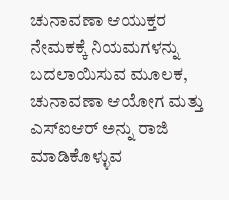ಚುನಾವಣಾ ಆಯುಕ್ತರ ನೇಮಕಕ್ಕೆ ನಿಯಮಗಳನ್ನು ಬದಲಾಯಿಸುವ ಮೂಲಕ, ಚುನಾವಣಾ ಆಯೋಗ ಮತ್ತು ಎಸ್‌ಐಆರ್‌ ಅನ್ನು ರಾಜಿ ಮಾಡಿಕೊಳ್ಳುವ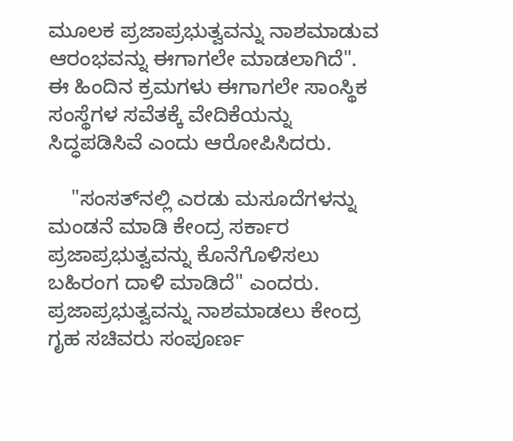ಮೂಲಕ ಪ್ರಜಾಪ್ರಭುತ್ವವನ್ನು ನಾಶಮಾಡುವ ಆರಂಭವನ್ನು ಈಗಾಗಲೇ ಮಾಡಲಾಗಿದೆ". ಈ ಹಿಂದಿನ ಕ್ರಮಗಳು ಈಗಾಗಲೇ ಸಾಂಸ್ಥಿಕ ಸಂಸ್ಥೆಗಳ ಸವೆತಕ್ಕೆ ವೇದಿಕೆಯನ್ನು ಸಿದ್ಧಪಡಿಸಿವೆ ಎಂದು ಆರೋಪಿಸಿದರು.

    "ಸಂಸತ್‌ನಲ್ಲಿ ಎರಡು ಮಸೂದೆಗಳನ್ನು ಮಂಡನೆ ಮಾಡಿ ಕೇಂದ್ರ ಸರ್ಕಾರ ಪ್ರಜಾಪ್ರಭುತ್ವವನ್ನು ಕೊನೆಗೊಳಿಸಲು ಬಹಿರಂಗ ದಾಳಿ ಮಾಡಿದೆ" ಎಂದರು. ಪ್ರಜಾಪ್ರಭುತ್ವವನ್ನು ನಾಶಮಾಡಲು ಕೇಂದ್ರ ಗೃಹ ಸಚಿವರು ಸಂಪೂರ್ಣ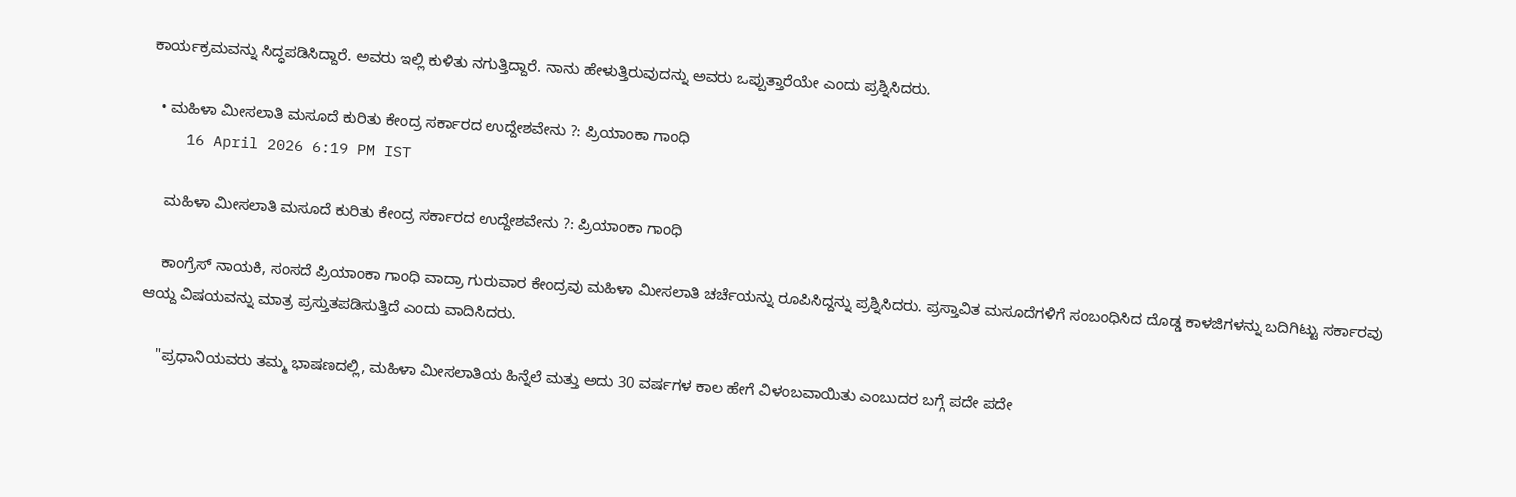ಕಾರ್ಯಕ್ರಮವನ್ನು ಸಿದ್ಧಪಡಿಸಿದ್ದಾರೆ. ಅವರು ಇಲ್ಲಿ ಕುಳಿತು ನಗುತ್ತಿದ್ದಾರೆ. ನಾನು ಹೇಳುತ್ತಿರುವುದನ್ನು ಅವರು ಒಪ್ಪುತ್ತಾರೆಯೇ ಎಂದು ಪ್ರಶ್ನಿಸಿದರು.

  • ಮಹಿಳಾ ಮೀಸಲಾತಿ ಮಸೂದೆ ಕುರಿತು ಕೇಂದ್ರ ಸರ್ಕಾರದ ಉದ್ದೇಶವೇನು ?: ಪ್ರಿಯಾಂಕಾ ಗಾಂಧಿ
    16 April 2026 6:19 PM IST

    ಮಹಿಳಾ ಮೀಸಲಾತಿ ಮಸೂದೆ ಕುರಿತು ಕೇಂದ್ರ ಸರ್ಕಾರದ ಉದ್ದೇಶವೇನು ?: ಪ್ರಿಯಾಂಕಾ ಗಾಂಧಿ

    ಕಾಂಗ್ರೆಸ್ ನಾಯಕಿ, ಸಂಸದೆ ಪ್ರಿಯಾಂಕಾ ಗಾಂಧಿ ವಾದ್ರಾ ಗುರುವಾರ ಕೇಂದ್ರವು ಮಹಿಳಾ ಮೀಸಲಾತಿ ಚರ್ಚೆಯನ್ನು ರೂಪಿಸಿದ್ದನ್ನು ಪ್ರಶ್ನಿಸಿದರು. ಪ್ರಸ್ತಾವಿತ ಮಸೂದೆಗಳಿಗೆ ಸಂಬಂಧಿಸಿದ ದೊಡ್ಡ ಕಾಳಜಿಗಳನ್ನು ಬದಿಗಿಟ್ಟು ಸರ್ಕಾರವು ಆಯ್ದ ವಿಷಯವನ್ನು ಮಾತ್ರ ಪ್ರಸ್ತುತಪಡಿಸುತ್ತಿದೆ ಎಂದು ವಾದಿಸಿದರು.

    "ಪ್ರಧಾನಿಯವರು ತಮ್ಮ ಭಾಷಣದಲ್ಲಿ, ಮಹಿಳಾ ಮೀಸಲಾತಿಯ ಹಿನ್ನೆಲೆ ಮತ್ತು ಅದು 30 ವರ್ಷಗಳ ಕಾಲ ಹೇಗೆ ವಿಳಂಬವಾಯಿತು ಎಂಬುದರ ಬಗ್ಗೆ ಪದೇ ಪದೇ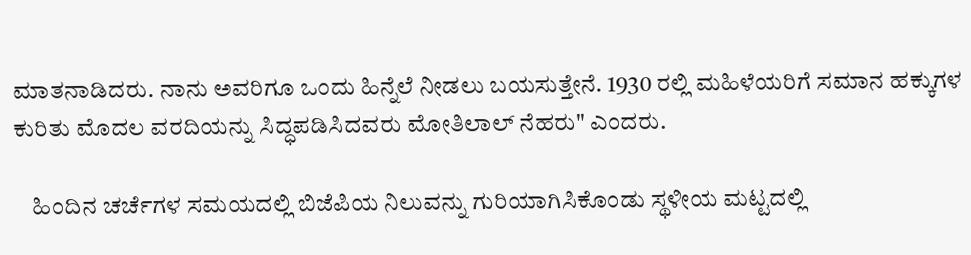ಮಾತನಾಡಿದರು. ನಾನು ಅವರಿಗೂ ಒಂದು ಹಿನ್ನೆಲೆ ನೀಡಲು ಬಯಸುತ್ತೇನೆ. 1930 ರಲ್ಲಿ ಮಹಿಳೆಯರಿಗೆ ಸಮಾನ ಹಕ್ಕುಗಳ ಕುರಿತು ಮೊದಲ ವರದಿಯನ್ನು ಸಿದ್ಧಪಡಿಸಿದವರು ಮೋತಿಲಾಲ್ ನೆಹರು" ಎಂದರು.

    ಹಿಂದಿನ ಚರ್ಚೆಗಳ ಸಮಯದಲ್ಲಿ ಬಿಜೆಪಿಯ ನಿಲುವನ್ನು ಗುರಿಯಾಗಿಸಿಕೊಂಡು ಸ್ಥಳೀಯ ಮಟ್ಟದಲ್ಲಿ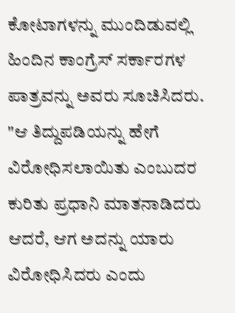ಕೋಟಾಗಳನ್ನು ಮುಂದಿಡುವಲ್ಲಿ ಹಿಂದಿನ ಕಾಂಗ್ರೆಸ್ ಸರ್ಕಾರಗಳ ಪಾತ್ರವನ್ನು ಅವರು ಸೂಚಿಸಿದರು. "ಆ ತಿದ್ದುಪಡಿಯನ್ನು ಹೇಗೆ ವಿರೋಧಿಸಲಾಯಿತು ಎಂಬುದರ ಕುರಿತು ಪ್ರಧಾನಿ ಮಾತನಾಡಿದರು ಆದರೆ, ಆಗ ಅದನ್ನು ಯಾರು ವಿರೋಧಿಸಿದರು ಎಂದು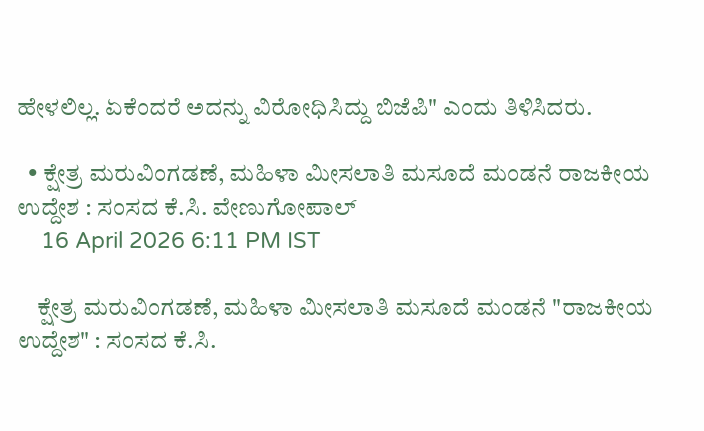ಹೇಳಲಿಲ್ಲ. ಏಕೆಂದರೆ ಅದನ್ನು ವಿರೋಧಿಸಿದ್ದು ಬಿಜೆಪಿ" ಎಂದು ತಿಳಿಸಿದರು.

  • ಕ್ಷೇತ್ರ ಮರುವಿಂಗಡಣೆ, ಮಹಿಳಾ ಮೀಸಲಾತಿ ಮಸೂದೆ ಮಂಡನೆ ರಾಜಕೀಯ ಉದ್ದೇಶ : ಸಂಸದ ಕೆ.ಸಿ. ವೇಣುಗೋಪಾಲ್‌
    16 April 2026 6:11 PM IST

    ಕ್ಷೇತ್ರ ಮರುವಿಂಗಡಣೆ, ಮಹಿಳಾ ಮೀಸಲಾತಿ ಮಸೂದೆ ಮಂಡನೆ "ರಾಜಕೀಯ ಉದ್ದೇಶ" : ಸಂಸದ ಕೆ.ಸಿ.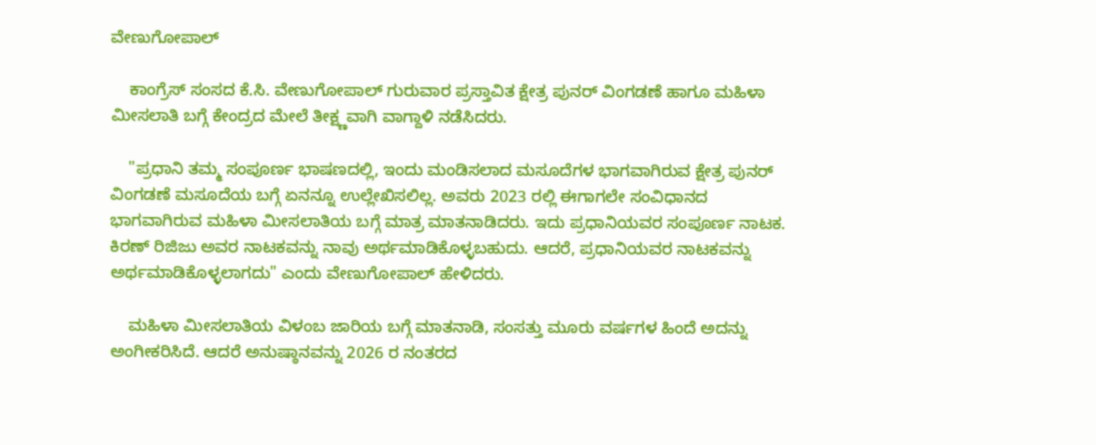ವೇಣುಗೋಪಾಲ್‌

    ಕಾಂಗ್ರೆಸ್ ಸಂಸದ ಕೆ.ಸಿ. ವೇಣುಗೋಪಾಲ್ ಗುರುವಾರ ಪ್ರಸ್ತಾವಿತ ಕ್ಷೇತ್ರ ಪುನರ್‌ ವಿಂಗಡಣೆ ಹಾಗೂ ಮಹಿಳಾ ಮೀಸಲಾತಿ ಬಗ್ಗೆ ಕೇಂದ್ರದ ಮೇಲೆ ತೀಕ್ಷ್ಣವಾಗಿ ವಾಗ್ದಾಳಿ ನಡೆಸಿದರು.

    "ಪ್ರಧಾನಿ ತಮ್ಮ ಸಂಪೂರ್ಣ ಭಾಷಣದಲ್ಲಿ, ಇಂದು ಮಂಡಿಸಲಾದ ಮಸೂದೆಗಳ ಭಾಗವಾಗಿರುವ ಕ್ಷೇತ್ರ ಪುನರ್‌ ವಿಂಗಡಣೆ ಮಸೂದೆಯ ಬಗ್ಗೆ ಏನನ್ನೂ ಉಲ್ಲೇಖಿಸಲಿಲ್ಲ. ಅವರು 2023 ರಲ್ಲಿ ಈಗಾಗಲೇ ಸಂವಿಧಾನದ ಭಾಗವಾಗಿರುವ ಮಹಿಳಾ ಮೀಸಲಾತಿಯ ಬಗ್ಗೆ ಮಾತ್ರ ಮಾತನಾಡಿದರು. ಇದು ಪ್ರಧಾನಿಯವರ ಸಂಪೂರ್ಣ ನಾಟಕ. ಕಿರಣ್ ರಿಜಿಜು ಅವರ ನಾಟಕವನ್ನು ನಾವು ಅರ್ಥಮಾಡಿಕೊಳ್ಳಬಹುದು. ಆದರೆ, ಪ್ರಧಾನಿಯವರ ನಾಟಕವನ್ನು ಅರ್ಥಮಾಡಿಕೊಳ್ಳಲಾಗದು" ಎಂದು ವೇಣುಗೋಪಾಲ್ ಹೇಳಿದರು.

    ಮಹಿಳಾ ಮೀಸಲಾತಿಯ ವಿಳಂಬ ಜಾರಿಯ ಬಗ್ಗೆ ಮಾತನಾಡಿ, ಸಂಸತ್ತು ಮೂರು ವರ್ಷಗಳ ಹಿಂದೆ ಅದನ್ನು ಅಂಗೀಕರಿಸಿದೆ. ಆದರೆ ಅನುಷ್ಠಾನವನ್ನು 2026 ರ ನಂತರದ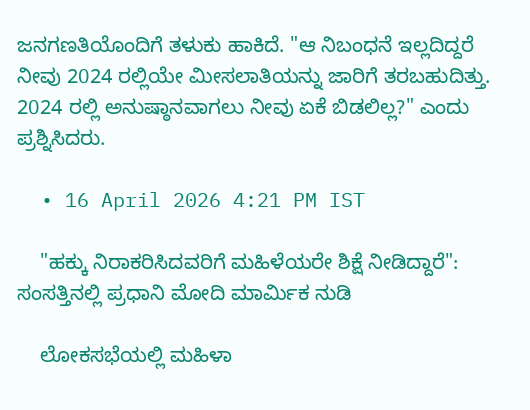ಜನಗಣತಿಯೊಂದಿಗೆ ತಳುಕು ಹಾಕಿದೆ. "ಆ ನಿಬಂಧನೆ ಇಲ್ಲದಿದ್ದರೆ ನೀವು 2024 ರಲ್ಲಿಯೇ ಮೀಸಲಾತಿಯನ್ನು ಜಾರಿಗೆ ತರಬಹುದಿತ್ತು. 2024 ರಲ್ಲಿ ಅನುಷ್ಠಾನವಾಗಲು ನೀವು ಏಕೆ ಬಿಡಲಿಲ್ಲ?" ಎಂದು ಪ್ರಶ್ನಿಸಿದರು.

  • 16 April 2026 4:21 PM IST

    "ಹಕ್ಕು ನಿರಾಕರಿಸಿದವರಿಗೆ ಮಹಿಳೆಯರೇ ಶಿಕ್ಷೆ ನೀಡಿದ್ದಾರೆ": ಸಂಸತ್ತಿನಲ್ಲಿ ಪ್ರಧಾನಿ ಮೋದಿ ಮಾರ್ಮಿಕ ನುಡಿ

    ಲೋಕಸಭೆಯಲ್ಲಿ ಮಹಿಳಾ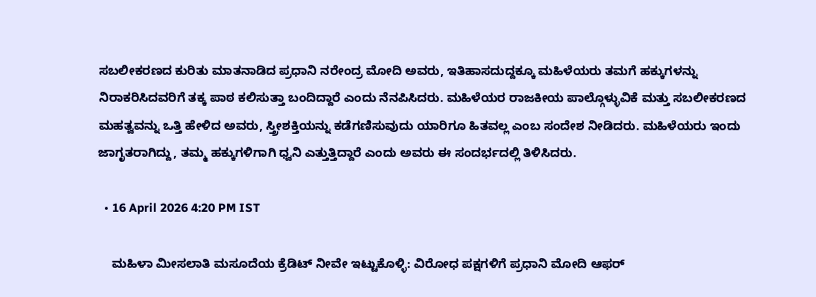ಸಬಲೀಕರಣದ ಕುರಿತು ಮಾತನಾಡಿದ ಪ್ರಧಾನಿ ನರೇಂದ್ರ ಮೋದಿ ಅವರು, ಇತಿಹಾಸದುದ್ದಕ್ಕೂ ಮಹಿಳೆಯರು ತಮಗೆ ಹಕ್ಕುಗಳನ್ನು ನಿರಾಕರಿಸಿದವರಿಗೆ ತಕ್ಕ ಪಾಠ ಕಲಿಸುತ್ತಾ ಬಂದಿದ್ದಾರೆ ಎಂದು ನೆನಪಿಸಿದರು. ಮಹಿಳೆಯರ ರಾಜಕೀಯ ಪಾಲ್ಗೊಳ್ಳುವಿಕೆ ಮತ್ತು ಸಬಲೀಕರಣದ ಮಹತ್ವವನ್ನು ಒತ್ತಿ ಹೇಳಿದ ಅವರು, ಸ್ತ್ರೀಶಕ್ತಿಯನ್ನು ಕಡೆಗಣಿಸುವುದು ಯಾರಿಗೂ ಹಿತವಲ್ಲ ಎಂಬ ಸಂದೇಶ ನೀಡಿದರು. ಮಹಿಳೆಯರು ಇಂದು ಜಾಗೃತರಾಗಿದ್ದು, ತಮ್ಮ ಹಕ್ಕುಗಳಿಗಾಗಿ ಧ್ವನಿ ಎತ್ತುತ್ತಿದ್ದಾರೆ ಎಂದು ಅವರು ಈ ಸಂದರ್ಭದಲ್ಲಿ ತಿಳಿಸಿದರು.

  • 16 April 2026 4:20 PM IST

    ಮಹಿಳಾ ಮೀಸಲಾತಿ ಮಸೂದೆಯ ಕ್ರೆಡಿಟ್ ನೀವೇ ಇಟ್ಟುಕೊಳ್ಳಿ: ವಿರೋಧ ಪಕ್ಷಗಳಿಗೆ ಪ್ರಧಾನಿ ಮೋದಿ ಆಫರ್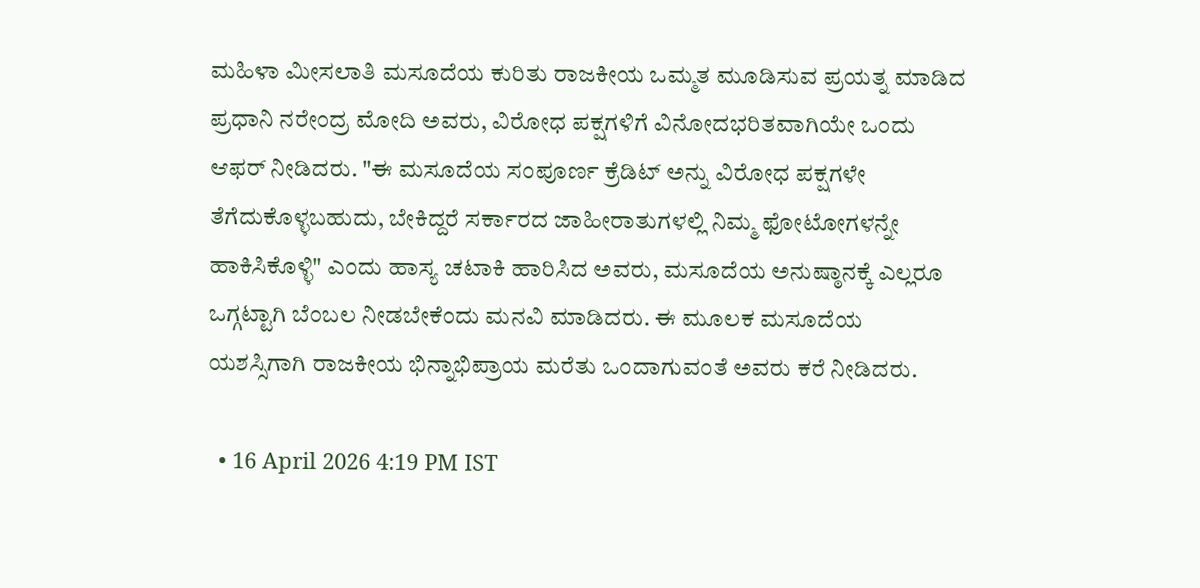ಮಹಿಳಾ ಮೀಸಲಾತಿ ಮಸೂದೆಯ ಕುರಿತು ರಾಜಕೀಯ ಒಮ್ಮತ ಮೂಡಿಸುವ ಪ್ರಯತ್ನ ಮಾಡಿದ ಪ್ರಧಾನಿ ನರೇಂದ್ರ ಮೋದಿ ಅವರು, ವಿರೋಧ ಪಕ್ಷಗಳಿಗೆ ವಿನೋದಭರಿತವಾಗಿಯೇ ಒಂದು ಆಫರ್ ನೀಡಿದರು. "ಈ ಮಸೂದೆಯ ಸಂಪೂರ್ಣ ಕ್ರೆಡಿಟ್ ಅನ್ನು ವಿರೋಧ ಪಕ್ಷಗಳೇ ತೆಗೆದುಕೊಳ್ಳಬಹುದು, ಬೇಕಿದ್ದರೆ ಸರ್ಕಾರದ ಜಾಹೀರಾತುಗಳಲ್ಲಿ ನಿಮ್ಮ ಫೋಟೋಗಳನ್ನೇ ಹಾಕಿಸಿಕೊಳ್ಳಿ" ಎಂದು ಹಾಸ್ಯ ಚಟಾಕಿ ಹಾರಿಸಿದ ಅವರು, ಮಸೂದೆಯ ಅನುಷ್ಠಾನಕ್ಕೆ ಎಲ್ಲರೂ ಒಗ್ಗಟ್ಟಾಗಿ ಬೆಂಬಲ ನೀಡಬೇಕೆಂದು ಮನವಿ ಮಾಡಿದರು. ಈ ಮೂಲಕ ಮಸೂದೆಯ ಯಶಸ್ಸಿಗಾಗಿ ರಾಜಕೀಯ ಭಿನ್ನಾಭಿಪ್ರಾಯ ಮರೆತು ಒಂದಾಗುವಂತೆ ಅವರು ಕರೆ ನೀಡಿದರು.

  • 16 April 2026 4:19 PM IST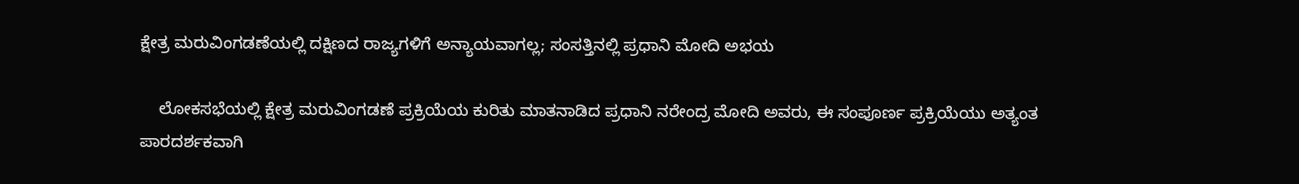ಕ್ಷೇತ್ರ ಮರುವಿಂಗಡಣೆಯಲ್ಲಿ ದಕ್ಷಿಣದ ರಾಜ್ಯಗಳಿಗೆ ಅನ್ಯಾಯವಾಗಲ್ಲ; ಸಂಸತ್ತಿನಲ್ಲಿ ಪ್ರಧಾನಿ ಮೋದಿ ಅಭಯ

    ಲೋಕಸಭೆಯಲ್ಲಿ ಕ್ಷೇತ್ರ ಮರುವಿಂಗಡಣೆ ಪ್ರಕ್ರಿಯೆಯ ಕುರಿತು ಮಾತನಾಡಿದ ಪ್ರಧಾನಿ ನರೇಂದ್ರ ಮೋದಿ ಅವರು, ಈ ಸಂಪೂರ್ಣ ಪ್ರಕ್ರಿಯೆಯು ಅತ್ಯಂತ ಪಾರದರ್ಶಕವಾಗಿ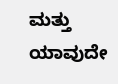ಮತ್ತು ಯಾವುದೇ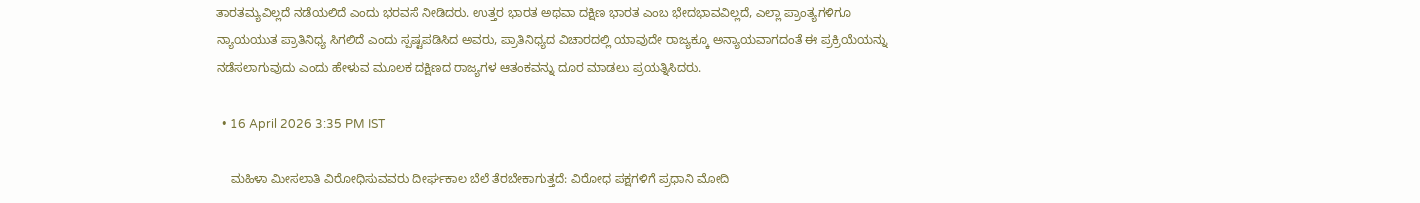ತಾರತಮ್ಯವಿಲ್ಲದೆ ನಡೆಯಲಿದೆ ಎಂದು ಭರವಸೆ ನೀಡಿದರು. ಉತ್ತರ ಭಾರತ ಅಥವಾ ದಕ್ಷಿಣ ಭಾರತ ಎಂಬ ಭೇದಭಾವವಿಲ್ಲದೆ, ಎಲ್ಲಾ ಪ್ರಾಂತ್ಯಗಳಿಗೂ ನ್ಯಾಯಯುತ ಪ್ರಾತಿನಿಧ್ಯ ಸಿಗಲಿದೆ ಎಂದು ಸ್ಪಷ್ಟಪಡಿಸಿದ ಅವರು, ಪ್ರಾತಿನಿಧ್ಯದ ವಿಚಾರದಲ್ಲಿ ಯಾವುದೇ ರಾಜ್ಯಕ್ಕೂ ಅನ್ಯಾಯವಾಗದಂತೆ ಈ ಪ್ರಕ್ರಿಯೆಯನ್ನು ನಡೆಸಲಾಗುವುದು ಎಂದು ಹೇಳುವ ಮೂಲಕ ದಕ್ಷಿಣದ ರಾಜ್ಯಗಳ ಆತಂಕವನ್ನು ದೂರ ಮಾಡಲು ಪ್ರಯತ್ನಿಸಿದರು.

  • 16 April 2026 3:35 PM IST

    ಮಹಿಳಾ ಮೀಸಲಾತಿ ವಿರೋಧಿಸುವವರು ದೀರ್ಘಕಾಲ ಬೆಲೆ ತೆರಬೇಕಾಗುತ್ತದೆ: ವಿರೋಧ ಪಕ್ಷಗಳಿಗೆ ಪ್ರಧಾನಿ ಮೋದಿ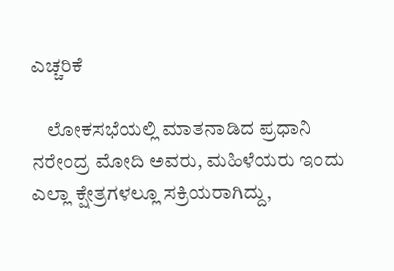ಎಚ್ಚರಿಕೆ

    ಲೋಕಸಭೆಯಲ್ಲಿ ಮಾತನಾಡಿದ ಪ್ರಧಾನಿ ನರೇಂದ್ರ ಮೋದಿ ಅವರು, ಮಹಿಳೆಯರು ಇಂದು ಎಲ್ಲಾ ಕ್ಷೇತ್ರಗಳಲ್ಲೂ ಸಕ್ರಿಯರಾಗಿದ್ದು,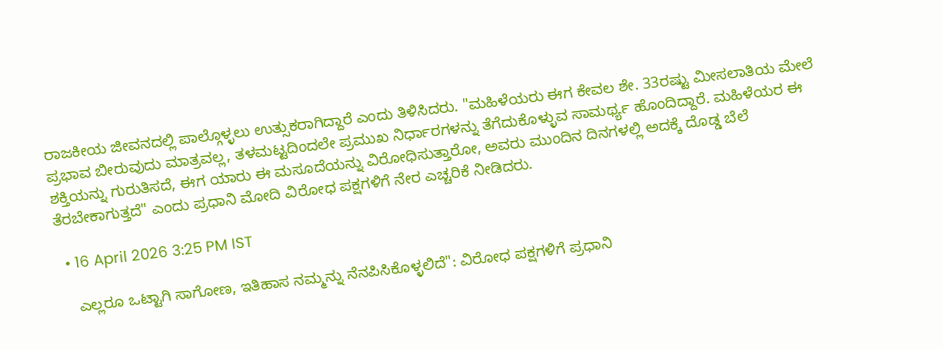ರಾಜಕೀಯ ಜೀವನದಲ್ಲಿ ಪಾಲ್ಗೊಳ್ಳಲು ಉತ್ಸುಕರಾಗಿದ್ದಾರೆ ಎಂದು ತಿಳಿಸಿದರು. "ಮಹಿಳೆಯರು ಈಗ ಕೇವಲ ಶೇ. 33ರಷ್ಟು ಮೀಸಲಾತಿಯ ಮೇಲೆ ಪ್ರಭಾವ ಬೀರುವುದು ಮಾತ್ರವಲ್ಲ, ತಳಮಟ್ಟದಿಂದಲೇ ಪ್ರಮುಖ ನಿರ್ಧಾರಗಳನ್ನು ತೆಗೆದುಕೊಳ್ಳುವ ಸಾಮರ್ಥ್ಯ ಹೊಂದಿದ್ದಾರೆ. ಮಹಿಳೆಯರ ಈ ಶಕ್ತಿಯನ್ನು ಗುರುತಿಸದೆ, ಈಗ ಯಾರು ಈ ಮಸೂದೆಯನ್ನು ವಿರೋಧಿಸುತ್ತಾರೋ, ಅವರು ಮುಂದಿನ ದಿನಗಳಲ್ಲಿ ಅದಕ್ಕೆ ದೊಡ್ಡ ಬೆಲೆ ತೆರಬೇಕಾಗುತ್ತದೆ" ಎಂದು ಪ್ರಧಾನಿ ಮೋದಿ ವಿರೋಧ ಪಕ್ಷಗಳಿಗೆ ನೇರ ಎಚ್ಚರಿಕೆ ನೀಡಿದರು.

  • 16 April 2026 3:25 PM IST

    ಎಲ್ಲರೂ ಒಟ್ಟಾಗಿ ಸಾಗೋಣ, ಇತಿಹಾಸ ನಮ್ಮನ್ನು ನೆನಪಿಸಿಕೊಳ್ಳಲಿದೆ": ವಿರೋಧ ಪಕ್ಷಗಳಿಗೆ ಪ್ರಧಾನಿ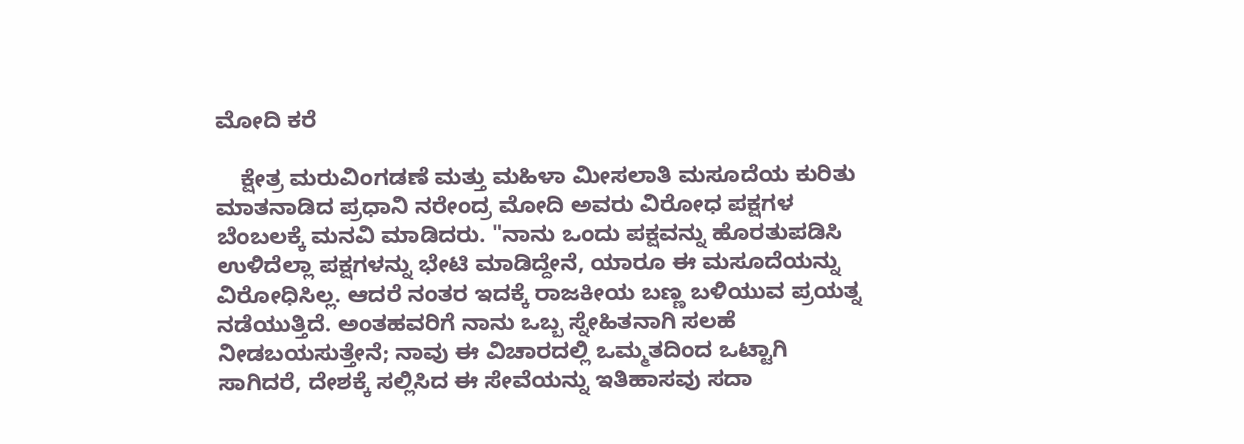ಮೋದಿ ಕರೆ

    ಕ್ಷೇತ್ರ ಮರುವಿಂಗಡಣೆ ಮತ್ತು ಮಹಿಳಾ ಮೀಸಲಾತಿ ಮಸೂದೆಯ ಕುರಿತು ಮಾತನಾಡಿದ ಪ್ರಧಾನಿ ನರೇಂದ್ರ ಮೋದಿ ಅವರು ವಿರೋಧ ಪಕ್ಷಗಳ ಬೆಂಬಲಕ್ಕೆ ಮನವಿ ಮಾಡಿದರು. "ನಾನು ಒಂದು ಪಕ್ಷವನ್ನು ಹೊರತುಪಡಿಸಿ ಉಳಿದೆಲ್ಲಾ ಪಕ್ಷಗಳನ್ನು ಭೇಟಿ ಮಾಡಿದ್ದೇನೆ, ಯಾರೂ ಈ ಮಸೂದೆಯನ್ನು ವಿರೋಧಿಸಿಲ್ಲ. ಆದರೆ ನಂತರ ಇದಕ್ಕೆ ರಾಜಕೀಯ ಬಣ್ಣ ಬಳಿಯುವ ಪ್ರಯತ್ನ ನಡೆಯುತ್ತಿದೆ. ಅಂತಹವರಿಗೆ ನಾನು ಒಬ್ಬ ಸ್ನೇಹಿತನಾಗಿ ಸಲಹೆ ನೀಡಬಯಸುತ್ತೇನೆ; ನಾವು ಈ ವಿಚಾರದಲ್ಲಿ ಒಮ್ಮತದಿಂದ ಒಟ್ಟಾಗಿ ಸಾಗಿದರೆ, ದೇಶಕ್ಕೆ ಸಲ್ಲಿಸಿದ ಈ ಸೇವೆಯನ್ನು ಇತಿಹಾಸವು ಸದಾ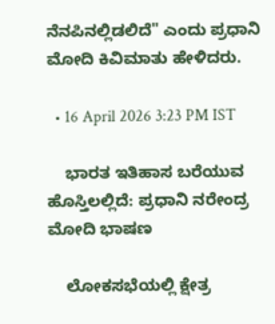ನೆನಪಿನಲ್ಲಿಡಲಿದೆ" ಎಂದು ಪ್ರಧಾನಿ ಮೋದಿ ಕಿವಿಮಾತು ಹೇಳಿದರು.

  • 16 April 2026 3:23 PM IST

    ಭಾರತ ಇತಿಹಾಸ ಬರೆಯುವ ಹೊಸ್ತಿಲಲ್ಲಿದೆ: ಪ್ರಧಾನಿ ನರೇಂದ್ರ ಮೋದಿ ಭಾಷಣ

    ಲೋಕಸಭೆಯಲ್ಲಿ ಕ್ಷೇತ್ರ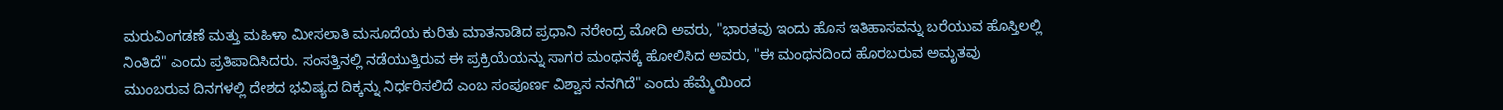ಮರುವಿಂಗಡಣೆ ಮತ್ತು ಮಹಿಳಾ ಮೀಸಲಾತಿ ಮಸೂದೆಯ ಕುರಿತು ಮಾತನಾಡಿದ ಪ್ರಧಾನಿ ನರೇಂದ್ರ ಮೋದಿ ಅವರು, "ಭಾರತವು ಇಂದು ಹೊಸ ಇತಿಹಾಸವನ್ನು ಬರೆಯುವ ಹೊಸ್ತಿಲಲ್ಲಿ ನಿಂತಿದೆ" ಎಂದು ಪ್ರತಿಪಾದಿಸಿದರು. ಸಂಸತ್ತಿನಲ್ಲಿ ನಡೆಯುತ್ತಿರುವ ಈ ಪ್ರಕ್ರಿಯೆಯನ್ನು ಸಾಗರ ಮಂಥನಕ್ಕೆ ಹೋಲಿಸಿದ ಅವರು, "ಈ ಮಂಥನದಿಂದ ಹೊರಬರುವ ಅಮೃತವು ಮುಂಬರುವ ದಿನಗಳಲ್ಲಿ ದೇಶದ ಭವಿಷ್ಯದ ದಿಕ್ಕನ್ನು ನಿರ್ಧರಿಸಲಿದೆ ಎಂಬ ಸಂಪೂರ್ಣ ವಿಶ್ವಾಸ ನನಗಿದೆ" ಎಂದು ಹೆಮ್ಮೆಯಿಂದ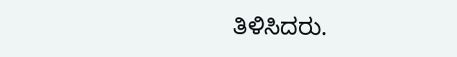ತಿಳಿಸಿದರು.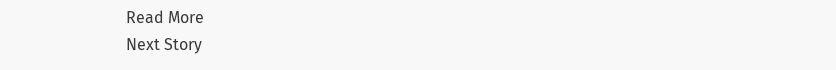Read More
Next Story